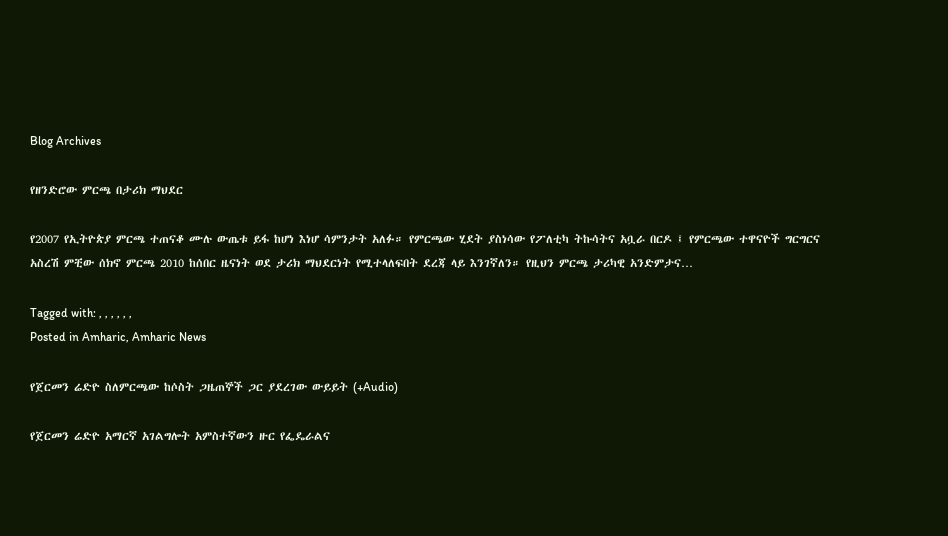Blog Archives

የዘንድሮው ምርጫ በታሪክ ማህደር

የ2007 የኢትዮጵያ ምርጫ ተጠናቆ ሙሉ ውጤቱ ይፋ ከሆነ እነሆ ሳምንታት አለፉ። የምርጫው ሂደት ያስነሳው የፖለቲካ ትኩሳትና አቧራ በርዶ ፤ የምርጫው ተዋናዮች ግርግርና አስረሽ ምቺው ሰክኖ ምርጫ 2010 ከሰበር ዜናነት ወደ ታሪክ ማህደርነት የሚተላለፍበት ደረጃ ላይ እንገኛለን። የዚህን ምርጫ ታሪካዊ አንድምታና…

Tagged with: , , , , , ,
Posted in Amharic, Amharic News

የጀርመን ሬድዮ ስለምርጫው ከሶስት ጋዜጠኞች ጋር ያደረገው ውይይት (+Audio)

የጀርመን ሬድዮ አማርኛ አገልግሎት አምስተኛውን ዙር የፌዴራልና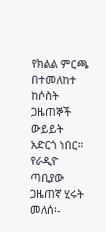የክልል ምርጫ በተመለከተ ከሶስት ጋዜጠኞች ውይይት አድርጎ ነበር። የራዲዮ ጣቢያው ጋዜጠኛ ሂሩት መለሰ፡-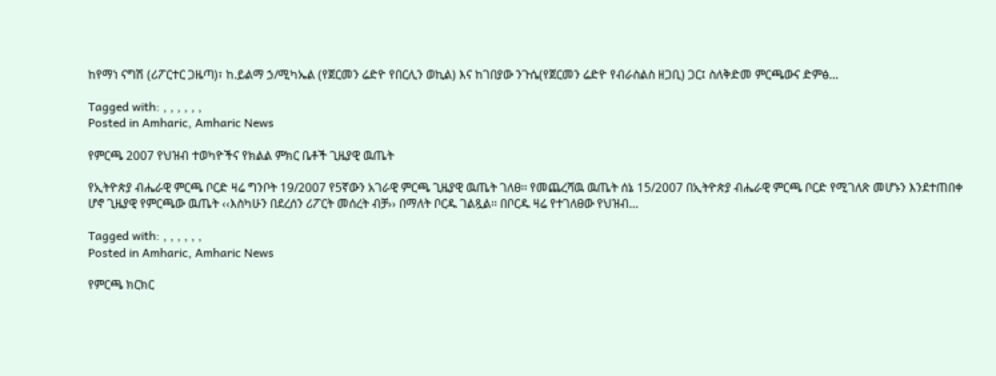ከየማነ ናግሽ (ሪፖርተር ጋዜጣ)፣ ከ.ይልማ ኃ/ሚካኤል (የጀርመን ሬድዮ የበርሊን ወኪል) እና ከገበያው ንጉሴ(የጀርመን ሬድዮ የብራስልስ ዘጋቢ) ጋር፤ ስለቅድመ ምርጫውና ድምፅ…

Tagged with: , , , , , ,
Posted in Amharic, Amharic News

የምርጫ 2007 የህዝብ ተወካዮችና የክልል ምክር ቤቶች ጊዜያዊ ዉጤት

የኢትዮጵያ ብሔራዊ ምርጫ ቦርድ ዛሬ ግንቦት 19/2007 የ5ኛውን አገራዊ ምርጫ ጊዜያዊ ዉጤት ገለፀ፡፡ የመጨረሻዉ ዉጤት ሰኔ 15/2007 በኢትዮጵያ ብሔራዊ ምርጫ ቦርድ የሚገለጽ መሆኑን እንደተጠበቀ ሆኖ ጊዜያዊ የምርጫው ዉጤት ‹‹እስካሁን በደረሰን ሪፖርት መሰረት ብቻ›› በማለት ቦርዱ ገልጿል፡፡ በቦርዱ ዛሬ የተገለፀው የህዝብ…

Tagged with: , , , , , ,
Posted in Amharic, Amharic News

የምርጫ ክርክር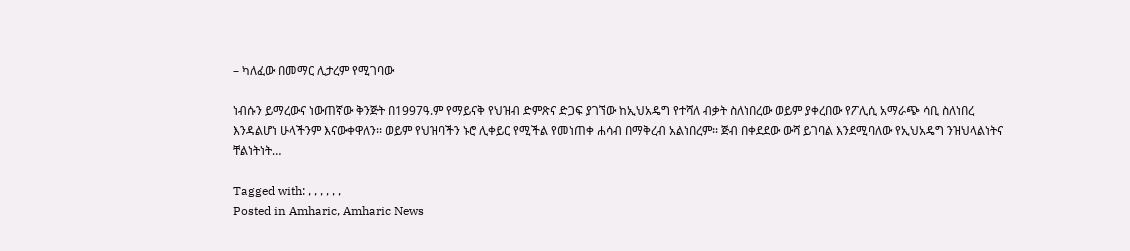– ካለፈው በመማር ሊታረም የሚገባው

ነብሱን ይማረውና ነውጠኛው ቅንጅት በ1997ዓ.ም የማይናቅ የህዝብ ድምጽና ድጋፍ ያገኘው ከኢህአዴግ የተሻለ ብቃት ስለነበረው ወይም ያቀረበው የፖሊሲ አማራጭ ሳቢ ስለነበረ እንዳልሆነ ሁላችንም እናውቀዋለን፡፡ ወይም የህዝባችን ኑሮ ሊቀይር የሚችል የመነጠቀ ሐሳብ በማቅረብ አልነበረም፡፡ ጅብ በቀደደው ውሻ ይገባል እንደሚባለው የኢህአዴግ ንዝህላልነትና ቸልነትነት…

Tagged with: , , , , , ,
Posted in Amharic, Amharic News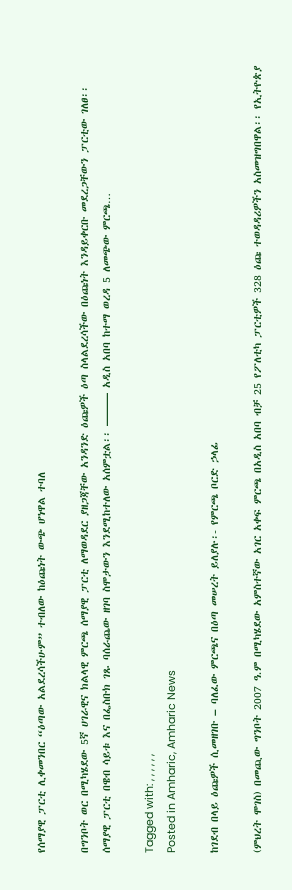የሰማያዊ ፓርቲ ሊቀመንበር “ዕጣው አልደረሳችሁም” ተብለው ከዕጩነት ውጭ ሆነዋል ተባለ

በግንቦት ወር በሚካሄደው 5ኛ ሀገራዊና ክልላዊ ምርጫ ሰማያዊ ፓርቲ ለማወዳደር ያዘጋጃቸው አንዳንድ ዕጩዎች ዕጣ ስላልደረሳችው በዕጩነት እንዳይቀርቡ መደረጋቸውን ፓርቲው ገለፀ፡፡ ሰማያዊ ፓርቲ በዌብ ሳይቱ እና በፌስቡክ ገጹ ባሰራጨው ዘገባ ስሞታውን እንደሚከተለው አሰምቷል፡፡ ——— አዲስ አበባ ከተማ ወረዳ 5 ለመጭው ምርጫ…

Tagged with: , , , , , ,
Posted in Amharic, Amharic News

ከገደብ በላይ ዕጩዎች ሲመዘገቡ – ባለፈው ምርጫና በዕጣ መሠረት ይለያሉ፡- የምርጫ ቦርድ ኃላፊ

(ምህረት ሞገስ) በመጪው ግንቦት 2007 ዓ.ም በሚካሄደው አምስተኛው አገር አቀፍ ምርጫ በአዲስ አበባ ብቻ 25 የፖለቲካ ፓርቲዎች 328 ዕጩ ተወዳዳሪዎችን አስመዝግበዋል፡፡ የኢትዮጵያ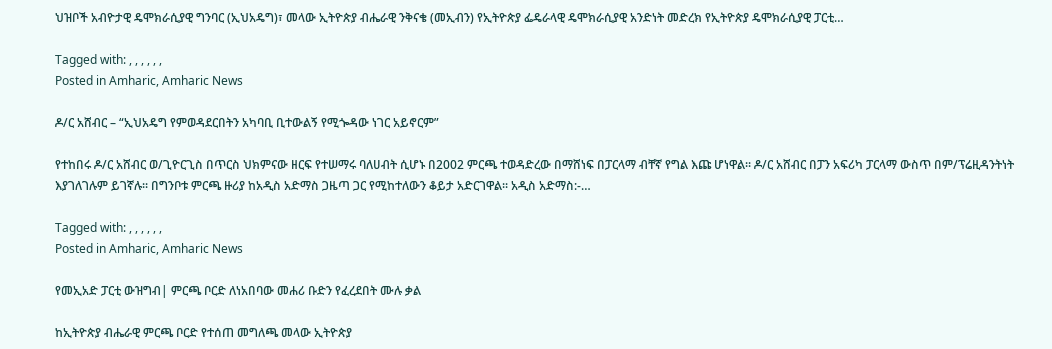ህዝቦች አብዮታዊ ዴሞክራሲያዊ ግንባር (ኢህአዴግ)፣ መላው ኢትዮጵያ ብሔራዊ ንቅናቄ (መኢብን) የኢትዮጵያ ፌዴራላዊ ዴሞክራሲያዊ አንድነት መድረክ የኢትዮጵያ ዴሞክራሲያዊ ፓርቲ…

Tagged with: , , , , , ,
Posted in Amharic, Amharic News

ዶ/ር አሸብር – “ኢህአዴግ የምወዳደርበትን አካባቢ ቢተውልኝ የሚጐዳው ነገር አይኖርም”

የተከበሩ ዶ/ር አሸብር ወ/ጊዮርጊስ በጥርስ ህክምናው ዘርፍ የተሠማሩ ባለሀብት ሲሆኑ በ2002 ምርጫ ተወዳድረው በማሸነፍ በፓርላማ ብቸኛ የግል እጩ ሆነዋል፡፡ ዶ/ር አሸብር በፓን አፍሪካ ፓርላማ ውስጥ በም/ፕሬዚዳንትነት እያገለገሉም ይገኛሉ፡፡ በግንቦቱ ምርጫ ዙሪያ ከአዲስ አድማስ ጋዜጣ ጋር የሚከተለውን ቆይታ አድርገዋል፡፡ አዲስ አድማስ:-…

Tagged with: , , , , , ,
Posted in Amharic, Amharic News

የመኢአድ ፓርቲ ውዝግብ| ምርጫ ቦርድ ለነአበባው መሐሪ ቡድን የፈረደበት ሙሉ ቃል

ከኢትዮጵያ ብሔራዊ ምርጫ ቦርድ የተሰጠ መግለጫ መላው ኢትዮጵያ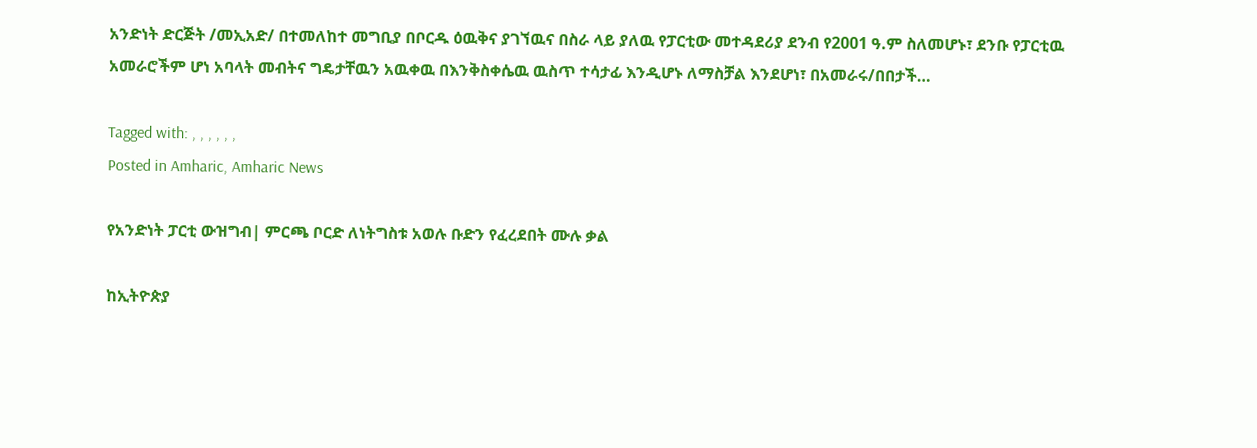አንድነት ድርጅት /መኢአድ/ በተመለከተ መግቢያ በቦርዱ ዕዉቅና ያገኘዉና በስራ ላይ ያለዉ የፓርቲው መተዳደሪያ ደንብ የ2001 ዓ.ም ስለመሆኑ፣ ደንቡ የፓርቲዉ አመራሮችም ሆነ አባላት መብትና ግዴታቸዉን አዉቀዉ በእንቅስቀሴዉ ዉስጥ ተሳታፊ እንዲሆኑ ለማስቻል እንደሆነ፣ በአመራሩ/በበታች…

Tagged with: , , , , , ,
Posted in Amharic, Amharic News

የአንድነት ፓርቲ ውዝግብ| ምርጫ ቦርድ ለነትግስቱ አወሉ ቡድን የፈረደበት ሙሉ ቃል

ከኢትዮጵያ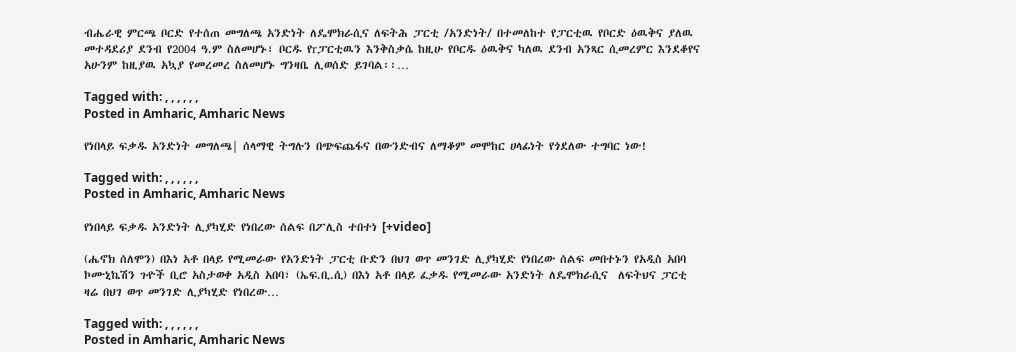ብሔራዊ ምርጫ ቦርድ የተሰጠ መግለጫ አንድነት ለዴሞክራሲና ለፍትሕ ፓርቲ /አንድነት/ በተመለከተ የፓርቲዉ የቦርድ ዕዉቅና ያለዉ መተዳደሪያ ደንብ የ2004 ዓ.ም ስለመሆኑ፣ ቦርዱ የrፓርቲዉን እንቅስቃሴ ከዚሁ የቦርዱ ዕዉቅና ካለዉ ደንብ አንጻር ሲመረምር እንደቆየና አሁንም ከዚያዉ አኳያ የመረመረ ስለመሆኑ ግንዛቤ ሊወሰድ ይገባል፡፡…

Tagged with: , , , , , ,
Posted in Amharic, Amharic News

የነበላይ ፍቃዱ አንድነት መግለጫ| ሰላማዊ ትግሉን በጭፍጨፋና በውንድብና ለማቆም መሞከር ሀላፊነት የጎደለው ተግባር ነው!

Tagged with: , , , , , ,
Posted in Amharic, Amharic News

የነበላይ ፍቃዱ አንድነት ሊያካሂድ የነበረው ሰልፍ በፖሊስ ተበተነ [+video]

(ሔኖክ ሰለሞን) በእነ አቶ በላይ የሚመራው የአንድነት ፓርቲ ቡድን በህገ ወጥ መንገድ ሊያካሂድ የነበረው ሰልፍ መበተኑን የአዲስ አበባ ኮሙኒኬሽን ጉዮች ቢሮ አስታወቀ አዲስ አበባ፣ (ኤፍ.ቢ.ሲ) በእነ አቶ በላይ ፈቃዱ የሚመራው አንድነት ለዴሞክራሲና  ለፍትህና ፓርቲ ዛሬ በህገ ወጥ መንገድ ሊያካሂድ የነበረው…

Tagged with: , , , , , ,
Posted in Amharic, Amharic News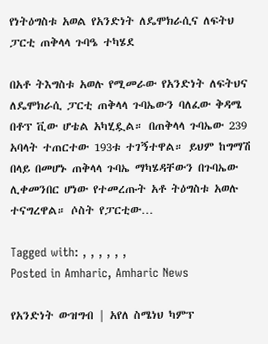የነትዕግስቱ አወል የአንድነት ለዴሞክራሲና ለፍትህ ፓርቲ ጠቅላላ ጉባዔ ተካሄደ

በአቶ ትእግስቱ አወሉ የሚመራው የአንድነት ለፍትህና ለዴሞክራሲ ፓርቲ ጠቅላላ ጉባኤውን ባለፈው ቅዳሜ በቶፕ ቪው ሆቴል አካሂዷል። በጠቅላላ ጉባኤው 239 አባላት ተጠርተው 193ቱ ተገኝተዋል። ይህም ከግማሽ በላይ በመሆኑ ጠቅላላ ጉባኤ ማካሄዳቸውን በጉባኤው ሊቀመንበር ሆነው የተመረጡት አቶ ትዕግስቱ አወሉ ተናግረዋል። ሶስት የፓርቲው…

Tagged with: , , , , , ,
Posted in Amharic, Amharic News

የአንድነት ውዝግብ | አየለ ስሜነህ ካምፕ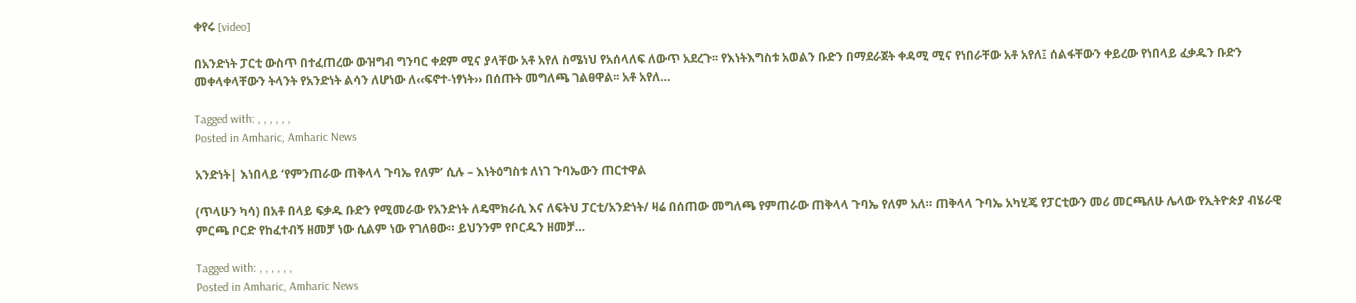ቀየሩ [video]

በአንድነት ፓርቲ ውስጥ በተፈጠረው ውዝግብ ግንባር ቀደም ሚና ያላቸው አቶ አየለ ስሜነህ የአሰላለፍ ለውጥ አደረጉ፡፡ የእነትእግስቱ አወልን ቡድን በማደራጀት ቀዳሚ ሚና የነበራቸው አቶ አየለ፤ ሰልፋቸውን ቀይረው የነበላይ ፈቃዱን ቡድን መቀላቀላቸውን ትላንት የአንድነት ልሳን ለሆነው ለ‹‹ፍኖተ-ነፃነት›› በሰጡት መግለጫ ገልፀዋል፡፡ አቶ አየለ…

Tagged with: , , , , , ,
Posted in Amharic, Amharic News

አንድነት| እነበላይ ‘የምንጠራው ጠቅላላ ጉባኤ የለም’ ሲሉ – እነትዕግስቱ ለነገ ጉባኤውን ጠርተዋል

(ጥላሁን ካሳ) በአቶ በላይ ፍቃዱ ቡድን የሚመራው የአንድነት ለዴሞክራሲ እና ለፍትህ ፓርቲ/አንድነት/ ዛሬ በሰጠው መግለጫ የምጠራው ጠቅላላ ጉባኤ የለም አለ። ጠቅላላ ጉባኤ አካሂጄ የፓርቲውን መሪ መርጫለሁ ሌላው የኢትዮጵያ ብሄራዊ ምርጫ ቦርድ የከፈተብኝ ዘመቻ ነው ሲልም ነው የገለፀው። ይህንንም የቦርዱን ዘመቻ…

Tagged with: , , , , , ,
Posted in Amharic, Amharic News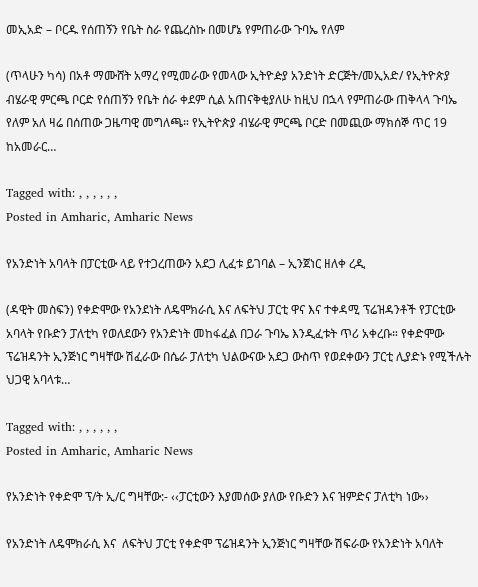መኢአድ – ቦርዱ የሰጠኝን የቤት ስራ የጨረስኩ በመሆኔ የምጠራው ጉባኤ የለም

(ጥላሁን ካሳ) በአቶ ማሙሸት አማረ የሚመራው የመላው ኢትዮዽያ አንድነት ድርጅት/መኢአድ/ የኢትዮጵያ ብሄራዊ ምርጫ ቦርድ የሰጠኝን የቤት ሰራ ቀደም ሲል አጠናቅቂያለሁ ከዚህ በኋላ የምጠራው ጠቅላላ ጉባኤ የለም አለ ዛሬ በሰጠው ጋዜጣዊ መግለጫ። የኢትዮጵያ ብሄራዊ ምርጫ ቦርድ በመጪው ማክሰኞ ጥር 19 ከአመራር…

Tagged with: , , , , , ,
Posted in Amharic, Amharic News

የአንድነት አባላት በፓርቲው ላይ የተጋረጠውን አደጋ ሊፈቱ ይገባል – ኢንጀነር ዘለቀ ረዲ

(ዳዊት መስፍን) የቀድሞው የአንደነት ለዴሞክራሲ እና ለፍትህ ፓርቲ ዋና እና ተቀዳሚ ፕሬዝዳንቶች የፓርቲው አባላት የቡድን ፓለቲካ የወለደውን የአንድነት መከፋፈል በጋራ ጉባኤ እንዲፈቱት ጥሪ አቀረቡ። የቀድሞው ፕሬዝዳንት ኢንጅነር ግዛቸው ሽፈራው በሴራ ፓለቲካ ህልውናው አደጋ ውስጥ የወደቀውን ፓርቲ ሊያድኑ የሚችሉት ህጋዊ አባላቱ…

Tagged with: , , , , , ,
Posted in Amharic, Amharic News

የአንድነት የቀድሞ ፕ/ት ኢ/ር ግዛቸው:- ‹‹ፓርቲውን እያመሰው ያለው የቡድን እና ዝምድና ፓለቲካ ነው››

የአንድነት ለዴሞክራሲ እና  ለፍትህ ፓርቲ የቀድሞ ፕሬዝዳንት ኢንጅነር ግዛቸው ሽፍራው የአንድነት አባለት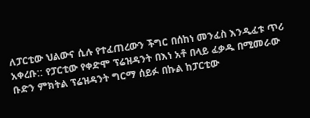ለፓርቲው ህልውና ሲሉ የተፈጠረውን ችግር በሰከነ መንፈስ እንዲፈቱ ጥሪ አቀረቡ:: የፓርቲው የቀድሞ ፕሬዝዳንት በእነ አቶ በላይ ፈቃዱ በሚመራው ቡድን ምክትል ፕሬዝዳንት ግርማ ሰይፉ በኩል ከፓርቲው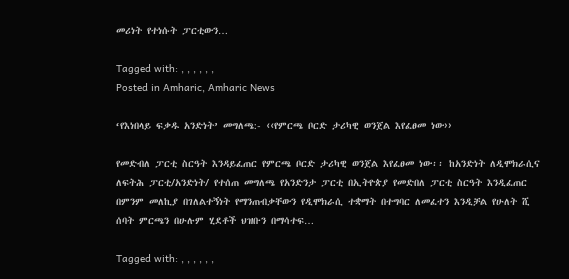መሪነት የተነሱት ፓርቲውን…

Tagged with: , , , , , ,
Posted in Amharic, Amharic News

‘የእነበላይ ፍቃዱ አንድነት’ መግለጫ:- ‹‹የምርጫ ቦርድ ታሪካዊ ወንጀል እየፈፀመ ነው››

የመድብለ ፓርቲ ስርዓት እንዳይፈጠር የምርጫ ቦርድ ታሪካዊ ወንጀል እየፈፀመ ነው፡፡ ከአንድነት ለዲሞክራሲና ለፍትሕ ፓርቲ/አንድነት/ የተሰጠ መግለጫ የአንድንታ ፓርቲ በኢትዮጵያ የመድበለ ፓርቲ ስርዓት እንዲፈጠር በምንም መለኪያ በገለልተኝነት የማንጠብቃቸውን የዲሞክራሲ ተቋማት በተግባር ለመፈተን እንዲቻል የሁለት ሺ ሰባት ምርጫን በሁሉም ሂደቶች ህዝቡን በማሳተፍ…

Tagged with: , , , , , ,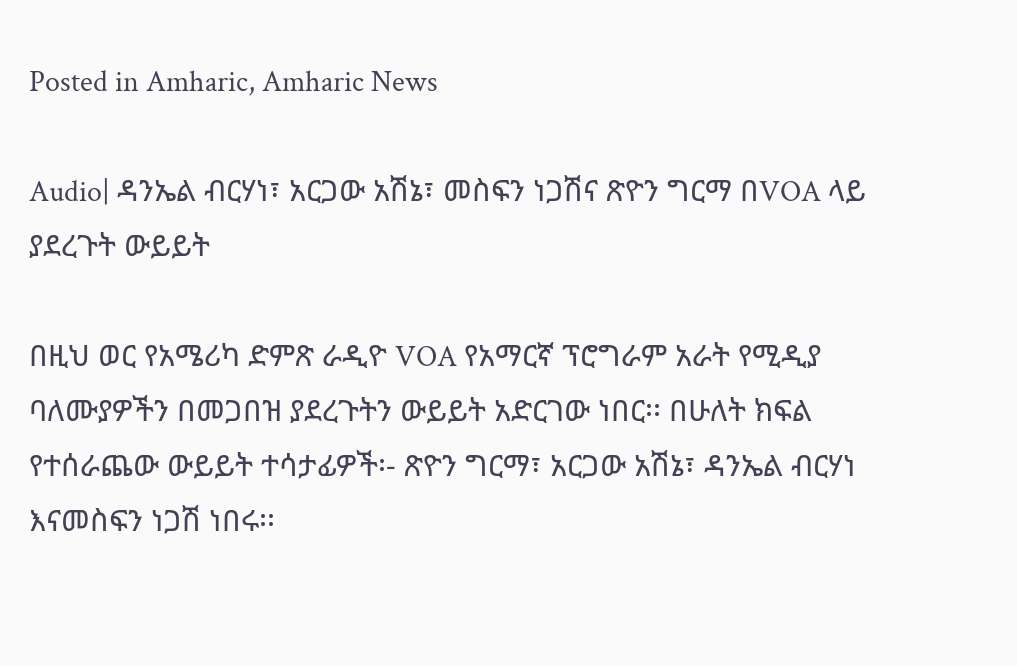Posted in Amharic, Amharic News

Audio| ዳንኤል ብርሃነ፣ አርጋው አሽኔ፣ መስፍን ነጋሽና ጽዮን ግርማ በVOA ላይ ያደረጉት ውይይት

በዚህ ወር የአሜሪካ ድምጽ ራዲዮ VOA የአማርኛ ፕሮግራም አራት የሚዲያ ባለሙያዎችን በመጋበዝ ያደረጉትን ውይይት አድርገው ነበር፡፡ በሁለት ክፍል የተሰራጨው ውይይት ተሳታፊዎች፡- ጽዮን ግርማ፣ አርጋው አሽኔ፣ ዳንኤል ብርሃነ እናመስፍን ነጋሽ ነበሩ፡፡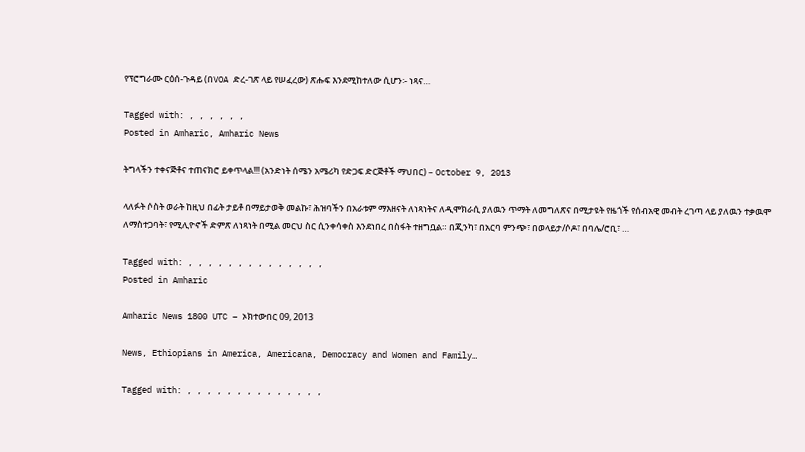የፕሮግራሙ ርዕሰ-ጉዳይ (በVOA ድረ-ገጽ ላይ የሠፈረው) ጽሑፍ እንደሚከተለው ሲሆን፡- ነጻና…

Tagged with: , , , , , ,
Posted in Amharic, Amharic News

ትግላችን ተቀናጅቶና ተጠናክሮ ይቀጥላል!!! (አንድነት ሰሜን አሜሪካ የድጋፍ ድርጅቶች ማህበር) – October 9, 2013

ላለፉት ሶስት ወራት ከዚህ በፊት ታይቶ በማይታወቅ መልኩ፣ ሕዝባችን በአራቱም ማእዘናት ለነጻነትና ለዲሞክራሲ ያለዉን ጥማት ለመግለጽና በሚታዩት የዜጎች የሰብአዊ መብት ረገጣ ላይ ያለዉን ተቃዉሞ ለማስተጋባት፣ የሚሊዮኖች ድምጽ ለነጻነት በሚል መርህ ስር ሲንቀሳቀስ እንደነበረ በስፋት ተዘግቧል። በጂንካ፣ በአርባ ምንጭ፣ በወላይታ/ሶዶ፣ በባሌ/ሮቢ፣ …

Tagged with: , , , , , , , , , , , , , ,
Posted in Amharic

Amharic News 1800 UTC – ኦክተውበር 09, 2013

News, Ethiopians in America, Americana, Democracy and Women and Family…

Tagged with: , , , , , , , , , , , , , ,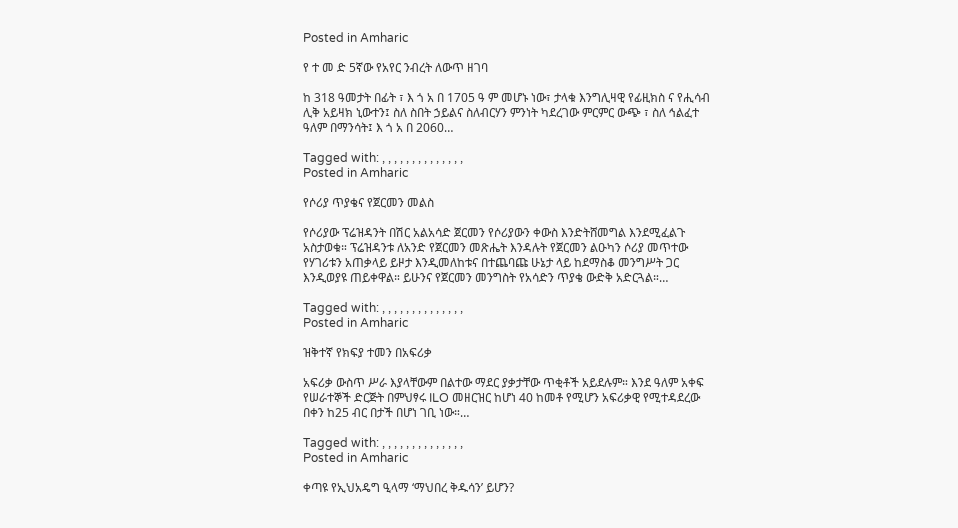Posted in Amharic

የ ተ መ ድ 5ኛው የአየር ንብረት ለውጥ ዘገባ

ከ 318 ዓመታት በፊት ፣ እ ጎ አ በ 1705 ዓ ም መሆኑ ነው፣ ታላቁ እንግሊዛዊ የፊዚክስ ና የሒሳብ ሊቅ አይዛክ ኒውተን፤ ስለ ስበት ኃይልና ስለብርሃን ምንነት ካደረገው ምርምር ውጭ ፣ ስለ ኅልፈተ ዓለም በማንሳት፤ እ ጎ አ በ 2060…

Tagged with: , , , , , , , , , , , , , ,
Posted in Amharic

የሶሪያ ጥያቄና የጀርመን መልስ

የሶሪያው ፕሬዝዳንት በሽር አልአሳድ ጀርመን የሶሪያውን ቀውስ እንድትሸመግል እንደሚፈልጉ አስታወቁ። ፕሬዝዳንቱ ለአንድ የጀርመን መጽሔት እንዳሉት የጀርመን ልዑካን ሶሪያ መጥተው የሃገሪቱን አጠቃላይ ይዞታ እንዲመለከቱና በተጨባጩ ሁኔታ ላይ ከደማስቆ መንግሥት ጋር እንዲወያዩ ጠይቀዋል። ይሁንና የጀርመን መንግስት የአሳድን ጥያቄ ውድቅ አድርጓል።…

Tagged with: , , , , , , , , , , , , , ,
Posted in Amharic

ዝቅተኛ የክፍያ ተመን በአፍሪቃ

አፍሪቃ ውስጥ ሥራ እያላቸውም በልተው ማደር ያቃታቸው ጥቂቶች አይደሉም። እንደ ዓለም አቀፍ የሠራተኞች ድርጅት በምህፃሩ ILO መዘርዝር ከሆነ 40 ከመቶ የሚሆን አፍሪቃዊ የሚተዳደረው በቀን ከ25 ብር በታች በሆነ ገቢ ነው።…

Tagged with: , , , , , , , , , , , , , ,
Posted in Amharic

ቀጣዩ የኢህአዴግ ዒላማ ‘ማህበረ ቅዱሳን’ ይሆን?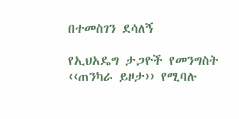በተመስገን ደሳለኝ

የኢህአዴግ ታጋዮች የመንግስት ‹‹ጠንካራ ይዞታ›› የሚባሉ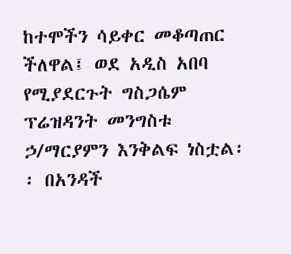ከተሞችን ሳይቀር መቆጣጠር ችለዋል፤ ወደ አዲስ አበባ የሚያደርጉት ግስጋሴም ፕሬዝዳንት መንግስቱ ኃ/ማርያምን እንቅልፍ ነስቷል፡፡ በአንዳች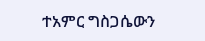ተአምር ግስጋሴውን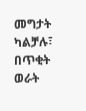መግታት ካልቻሉ፣ በጥቂት ወራት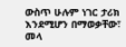ውስጥ ሁሉም ነገር ታሪክ እንደሚሆን በማወቃቸው፣ መላ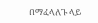በማፈላለጉ ላይ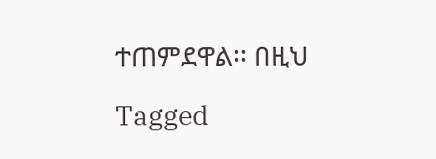ተጠምደዋል፡፡ በዚህ

Tagged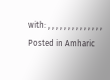with: , , , , , , , , , , , , , ,
Posted in Amharic